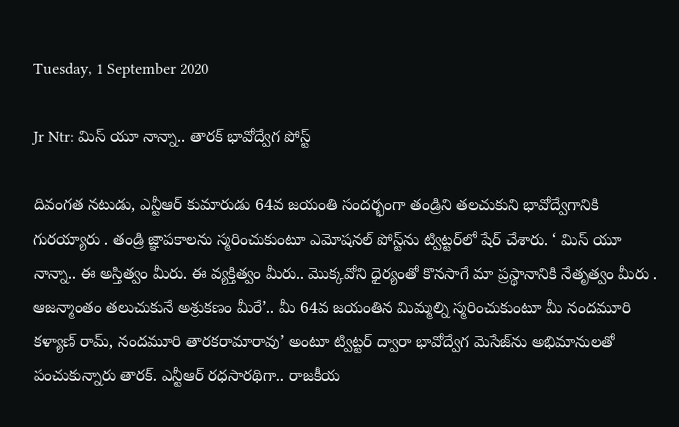Tuesday, 1 September 2020

Jr Ntr: మిస్ యూ నాన్నా.. తారక్ భావోద్వేగ పోస్ట్

దివంగత నటుడు, ఎన్టీఆర్ కుమారుడు 64వ జయంతి సందర్భంగా తండ్రిని తలచుకుని భావోద్వేగానికి గురయ్యారు . తండ్రి జ్ఞాపకాలను స్మరించుకుంటూ ఎమోషనల్ పోస్ట్‌ను ట్విట్టర్‌లో షేర్ చేశారు. ‘ మిస్ యూ నాన్నా.. ఈ అస్తిత్వం మీరు. ఈ వ్యక్తిత్వం మీరు.. మొక్కవోని ధైర్యంతో కొనసాగే మా ప్రస్థానానికి నేతృత్వం మీరు . ఆజన్మాంతం తలుచుకునే అశ్రుకణం మీరే’.. మీ 64వ జయంతిన మిమ్మల్ని స్మరించుకుంటూ మీ నందమూరి కళ్యాణ్ రామ్, నందమూరి తారకరామారావు’ అంటూ ట్విట్టర్ ద్వారా భావోద్వేగ మెసేజ్‌ను అభిమానులతో పంచుకున్నారు తారక్. ఎన్టీఆర్ రధసారథిగా.. రాజకీయ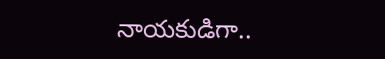నాయకుడిగా..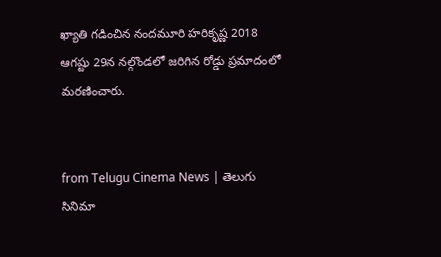ఖ్యాతి గడించిన నందమూరి హరికృష్ణ 2018 ఆగష్టు 29న నల్గొండలో జరిగిన రోడ్డు ప్రమాదంలో మరణించారు.


from Telugu Cinema News | తెలుగు సినిమా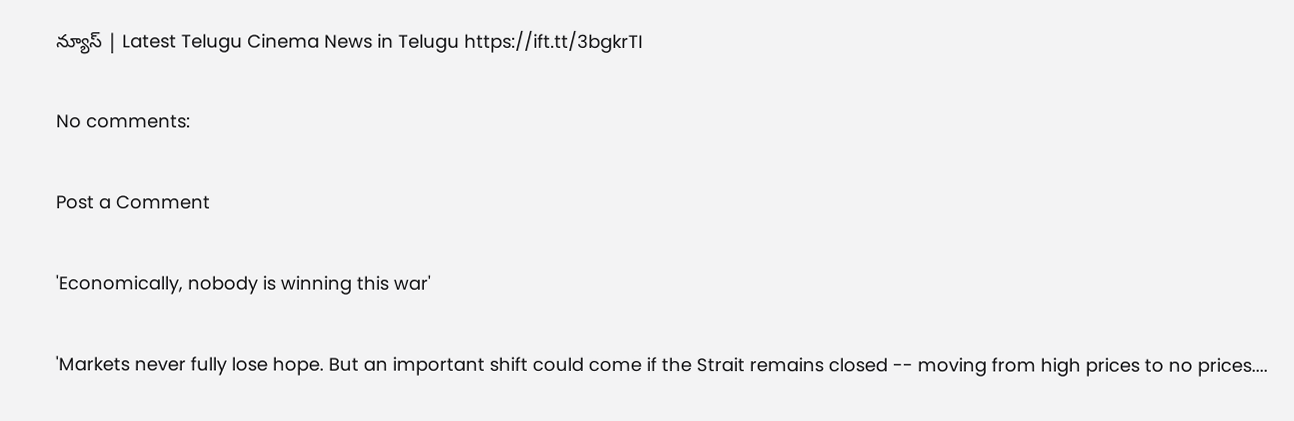న్యూస్ | Latest Telugu Cinema News in Telugu https://ift.tt/3bgkrTI

No comments:

Post a Comment

'Economically, nobody is winning this war'

'Markets never fully lose hope. But an important shift could come if the Strait remains closed -- moving from high prices to no prices....